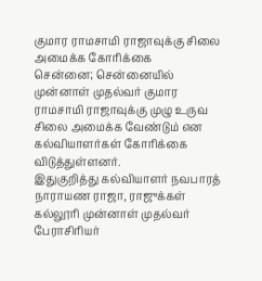குமார ராமசாமி ராஜாவுக்கு சிலை அமைக்க கோரிக்கை
சென்னை; சென்னையில் முன்னாள் முதல்வர் குமார ராமசாமி ராஜாவுக்கு முழு உருவ சிலை அமைக்க வேண்டும் என கல்வியாளர்கள் கோரிக்கை விடுத்துள்ளனர்.
இதுகுறித்து கல்வியாளர் நவபாரத் நாராயண ராஜா, ராஜுக்கள் கல்லூரி முன்னாள் முதல்வர் பேராசிரியர்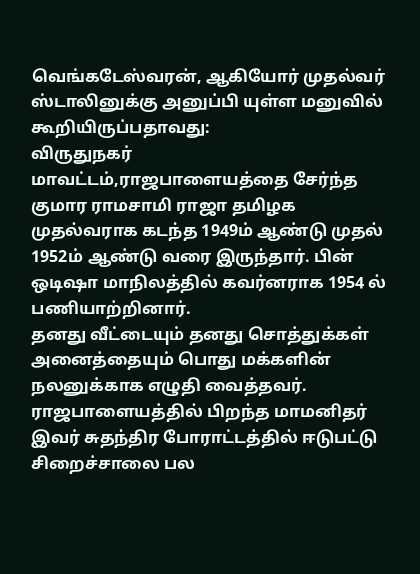வெங்கடேஸ்வரன், ஆகியோர் முதல்வர் ஸ்டாலினுக்கு அனுப்பி யுள்ள மனுவில் கூறியிருப்பதாவது:
விருதுநகர் மாவட்டம்,ராஜபாளையத்தை சேர்ந்த குமார ராமசாமி ராஜா தமிழக முதல்வராக கடந்த 1949ம் ஆண்டு முதல் 1952ம் ஆண்டு வரை இருந்தார். பின் ஒடிஷா மாநிலத்தில் கவர்னராக 1954 ல் பணியாற்றினார்.
தனது வீட்டையும் தனது சொத்துக்கள் அனைத்தையும் பொது மக்களின் நலனுக்காக எழுதி வைத்தவர். ராஜபாளையத்தில் பிறந்த மாமனிதர் இவர் சுதந்திர போராட்டத்தில் ஈடுபட்டு சிறைச்சாலை பல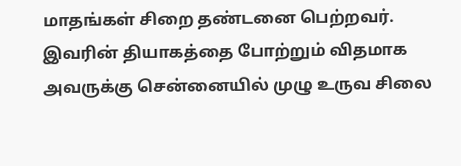மாதங்கள் சிறை தண்டனை பெற்றவர். இவரின் தியாகத்தை போற்றும் விதமாக அவருக்கு சென்னையில் முழு உருவ சிலை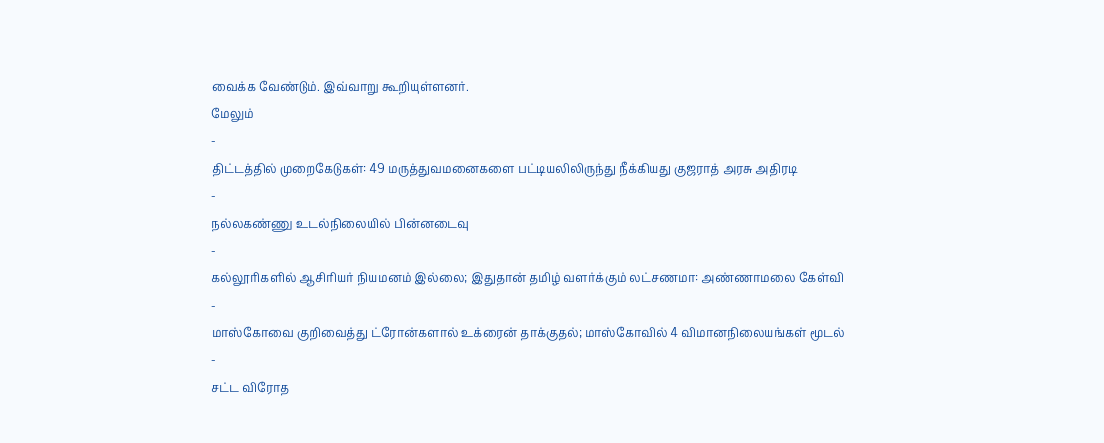வைக்க வேண்டும். இவ்வாறு கூறியுள்ளனர்.
மேலும்
-
திட்டத்தில் முறைகேடுகள்: 49 மருத்துவமனைகளை பட்டியலிலிருந்து நீக்கியது குஜராத் அரசு அதிரடி
-
நல்லகண்ணு உடல்நிலையில் பின்னடைவு
-
கல்லூரிகளில் ஆசிரியர் நியமனம் இல்லை; இதுதான் தமிழ் வளர்க்கும் லட்சணமா: அண்ணாமலை கேள்வி
-
மாஸ்கோவை குறிவைத்து ட்ரோன்களால் உக்ரைன் தாக்குதல்; மாஸ்கோவில் 4 விமானநிலையங்கள் மூடல்
-
சட்ட விரோத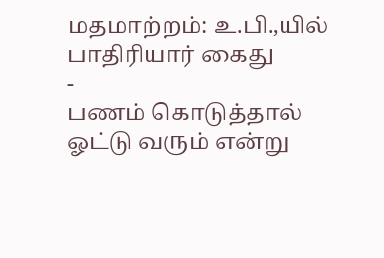மதமாற்றம்: உ.பி.,யில் பாதிரியார் கைது
-
பணம் கொடுத்தால் ஓட்டு வரும் என்று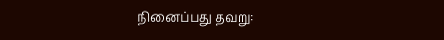நினைப்பது தவறு: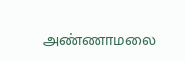அண்ணாமலை